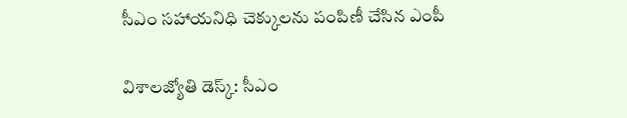సీఎం సహాయనిధి చెక్కులను పంపిణీ చేసిన ఎంపీ

విశాలజ్యోతి డెస్క్: సీఎం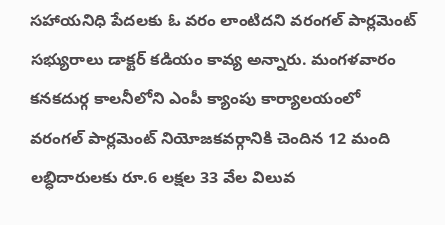సహాయనిధి పేదలకు ఓ వరం లాంటిదని వరంగల్ పార్లమెంట్ సభ్యురాలు డాక్టర్ కడియం కావ్య అన్నారు. మంగళవారం కనకదుర్గ కాలనీలోని ఎంపీ క్యాంపు కార్యాలయంలో వరంగల్ పార్లమెంట్ నియోజకవర్గానికి చెందిన 12 మంది లబ్ధిదారులకు రూ.6 లక్షల 33 వేల విలువ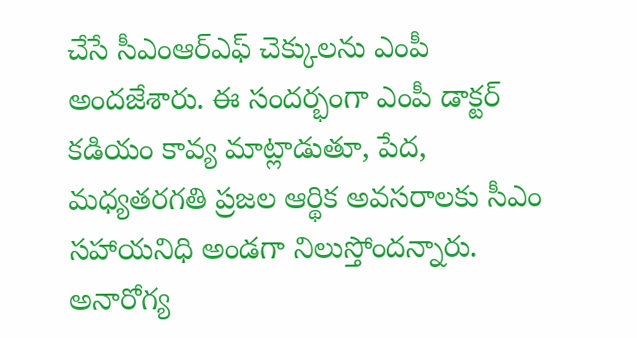చేసే సీఎంఆర్ఎఫ్ చెక్కులను ఎంపీ అందజేశారు. ఈ సందర్భంగా ఎంపీ డాక్టర్ కడియం కావ్య మాట్లాడుతూ, పేద, మధ్యతరగతి ప్రజల ఆర్థిక అవసరాలకు సీఎం సహాయనిధి అండగా నిలుస్తోందన్నారు. అనారోగ్య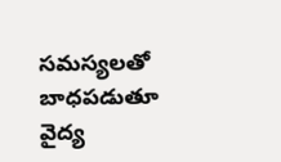సమస్యలతో బాధపడుతూ వైద్య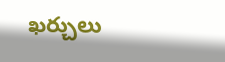ఖర్చులు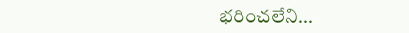భరించలేని...